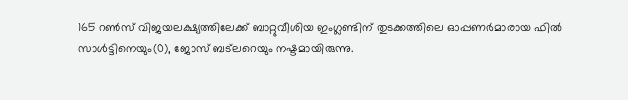165 റണ്‍സ് വിജയലക്ഷ്യത്തിലേക്ക് ബാറ്റുവീശിയ ഇംഗ്ലണ്ടിന് തുടക്കത്തിലെ ഓപ്പണര്‍മാരായ ഫില്‍ സാള്‍ട്ടിനെയും(0), ജോസ് ബട്‌ലറെയും നഷ്ടമായിരുന്നു.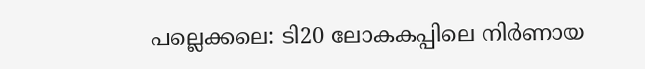പല്ലെക്കലെ: ടി20 ലോകകപ്പിലെ നിര്‍ണായ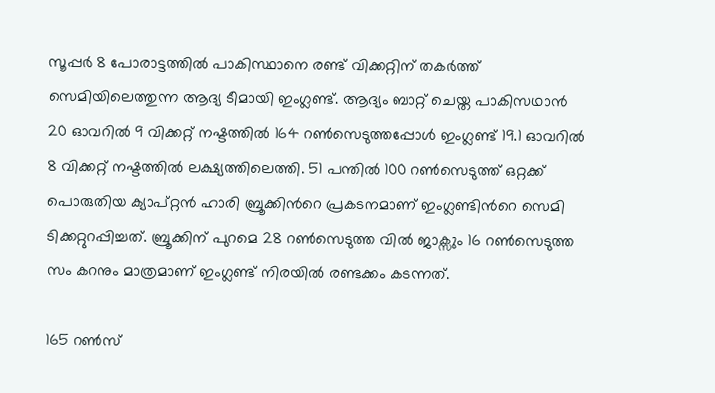സൂപ്പര്‍ 8 പോരാട്ടത്തില്‍ പാകിസ്ഥാനെ രണ്ട് വിക്കറ്റിന് തകർത്ത് സെമിയിലെത്തുന്ന ആദ്യ ടീമായി ഇംഗ്ലണ്ട്. ആദ്യം ബാറ്റ് ചെയ്ത പാകിസഥാന്‍ 20 ഓവറില്‍ 9 വിക്കറ്റ് നഷ്ടത്തില്‍ 164 റണ്‍സെടുത്തപ്പോള്‍ ഇംഗ്ലണ്ട് 19.1 ഓവറില്‍ 8 വിക്കറ്റ് നഷ്ടത്തില്‍ ലക്ഷ്യത്തിലെത്തി. 51 പന്തില്‍ 100 റണ്‍സെടുത്ത് ഒറ്റക്ക് പൊരുതിയ ക്യാപ്റ്റൻ ഹാരി ബ്രൂക്കിന്‍റെ പ്രകടനമാണ് ഇംഗ്ലണ്ടിന്‍റെ സെമി ടിക്കറ്റുറപ്പിച്ചത്. ബ്രൂക്കിന് പുറമെ 28 റണ്‍സെടുത്ത വില്‍ ജാക്സും 16 റണ്‍സെടുത്ത സം കറനും മാത്രമാണ് ഇംഗ്ലണ്ട് നിരയില്‍ രണ്ടക്കം കടന്നത്.

165 റണ്‍സ്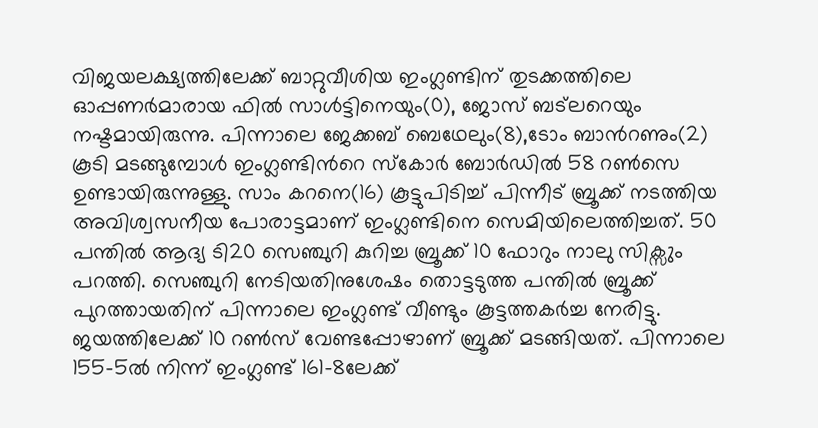വിജയലക്ഷ്യത്തിലേക്ക് ബാറ്റുവീശിയ ഇംഗ്ലണ്ടിന് തുടക്കത്തിലെ ഓപ്പണര്‍മാരായ ഫില്‍ സാള്‍ട്ടിനെയും(0), ജോസ് ബട്‌ലറെയും നഷ്ടമായിരുന്നു. പിന്നാലെ ജേക്കബ് ബെഥേലും(8),ടോം ബാന്‍റണും(2) കൂടി മടങ്ങുമ്പോള്‍ ഇംഗ്ലണ്ടിന്‍റെ സ്കോര്‍ ബോര്‍ഡില്‍ 58 റണ്‍സെ ഉണ്ടായിരുന്നുള്ളു. സാം കറനെ(16) കൂട്ടുപിടിച്ച് പിന്നീട് ബ്രൂക്ക് നടത്തിയ അവിശ്വസനീയ പോരാട്ടമാണ് ഇംഗ്ലണ്ടിനെ സെമിയിലെത്തിച്ചത്. 50 പന്തില്‍ ആദ്യ ടി20 സെഞ്ചുറി കുറിച്ച ബ്രൂക്ക് 10 ഫോറും നാലു സിക്സും പറത്തി. സെഞ്ചുറി നേടിയതിനുശേഷം തൊട്ടടുത്ത പന്തില്‍ ബ്രൂക്ക് പുറത്തായതിന് പിന്നാലെ ഇംഗ്ലണ്ട് വീണ്ടും കൂട്ടത്തകര്‍ച്ച നേരിട്ടു. ജയത്തിലേക്ക് 10 റണ്‍സ് വേണ്ടപ്പോഴാണ് ബ്രൂക്ക് മടങ്ങിയത്. പിന്നാലെ 155-5ല്‍ നിന്ന് ഇംഗ്ലണ്ട് 161-8ലേക്ക്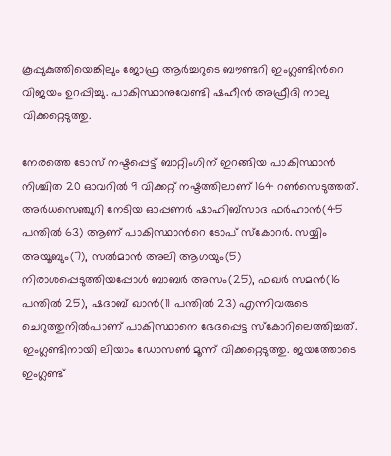കൂപ്പുകുത്തിയെങ്കിലും ജോഫ്ര ആര്‍ച്ചറുടെ ബൗണ്ടറി ഇംഗ്ലണ്ടിന്‍റെ വിജയം ഉറപ്പിച്ചു. പാകിസ്ഥാനുവേണ്ടി ഷഹീൻ അഫ്രീദി നാലു വിക്കറ്റെടുത്തു.

നേരത്തെ ടോസ് നഷ്ടപ്പെട്ട് ബാറ്റിംഗിന് ഇറങ്ങിയ പാകിസ്ഥാൻ നിശ്ചിത 20 ഓവറിൽ 9 വിക്കറ്റ് നഷ്ടത്തിലാണ് 164 റൺസെടുത്തത്. അര്‍ധസെഞ്ചുറി നേടിയ ഓപ്പണർ ഷാഹിബ്സാദ ഫര്‍ഹാൻ(45 പന്തില്‍ 63) ആണ് പാകിസ്ഥാന്‍റെ ടോപ് സ്കോറര്‍. സയ്യിം അയൂബും(7), സല്‍മാന്‍ അലി ആഗയും(5) നിരാശപ്പെടുത്തിയപ്പോള്‍ ബാബര്‍ അസം(25), ഫഖര്‍ സമന്‍(16 പന്തില്‍ 25), ഷദാബ് ഖാന്‍(11 പന്തില്‍ 23) എന്നിവരുടെ ചെറുത്തുനില്‍പാണ് പാകിസ്ഥാനെ ഭേദപ്പെട്ട സ്കോറിലെത്തിച്ചത്. ഇംഗ്ലണ്ടിനായി ലിയാം ഡോസണ്‍ മൂന്ന് വിക്കറ്റെടുത്തു. ജയത്തോടെ ഇംഗ്ലണ്ട്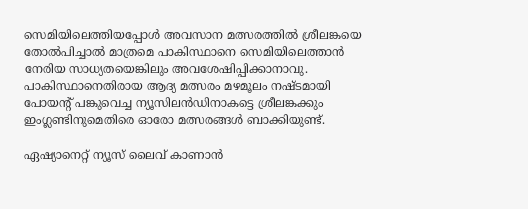സെമിയിലെത്തിയപ്പോള്‍ അവസാന മത്സരത്തില്‍ ശ്രീലങ്കയെ തോല്‍പിച്ചാല്‍ മാത്രമെ പാകിസ്ഥാനെ സെമിയിലെത്താന്‍ നേരിയ സാധ്യതയെങ്കിലും അവശേഷിപ്പിക്കാനാവു. പാകിസ്ഥാനെതിരായ ആദ്യ മത്സരം മഴമൂലം നഷ്ടമായി പോയന്‍റ് പങ്കുവെച്ച ന്യൂസിലന്‍ഡിനാകട്ടെ ശ്രീലങ്കക്കും ഇംഗ്ലണ്ടിനുമെതിരെ ഓരോ മത്സരങ്ങള്‍ ബാക്കിയുണ്ട്.

ഏഷ്യാനെറ്റ് ന്യൂസ് ലൈവ് കാണാന്‍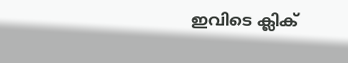ഇവിടെ ക്ലിക്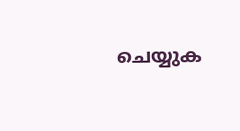ചെയ്യുക